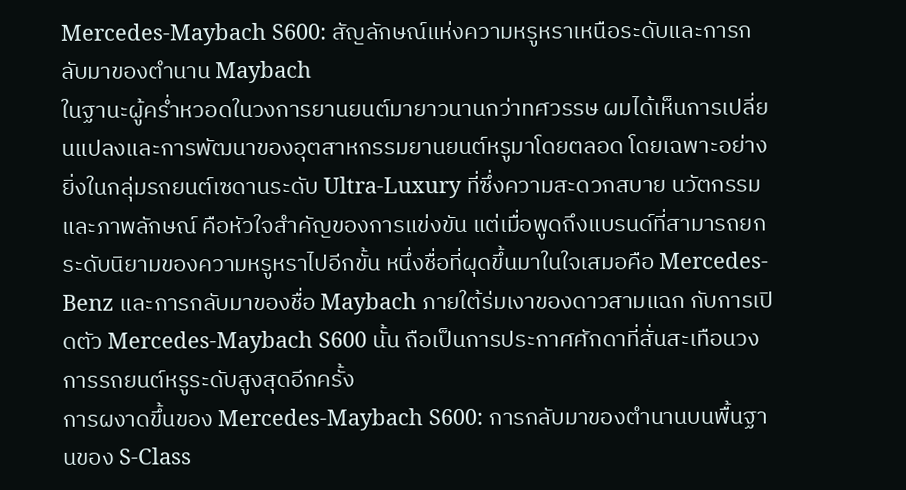Mercedes-Maybach S600: สัญลักษณ์แห่งความหรูหราเหนือระดับและการกลับมาของตำนาน Maybach
ในฐานะผู้คร่ำหวอดในวงการยานยนต์มายาวนานกว่าทศวรรษ ผมได้เห็นการเปลี่ยนแปลงและการพัฒนาของอุตสาหกรรมยานยนต์หรูมาโดยตลอด โดยเฉพาะอย่างยิ่งในกลุ่มรถยนต์เซดานระดับ Ultra-Luxury ที่ซึ่งความสะดวกสบาย นวัตกรรม และภาพลักษณ์ คือหัวใจสำคัญของการแข่งขัน แต่เมื่อพูดถึงแบรนด์ที่สามารถยกระดับนิยามของความหรูหราไปอีกขั้น หนึ่งชื่อที่ผุดขึ้นมาในใจเสมอคือ Mercedes-Benz และการกลับมาของชื่อ Maybach ภายใต้ร่มเงาของดาวสามแฉก กับการเปิดตัว Mercedes-Maybach S600 นั้น ถือเป็นการประกาศศักดาที่สั่นสะเทือนวงการรถยนต์หรูระดับสูงสุดอีกครั้ง
การผงาดขึ้นของ Mercedes-Maybach S600: การกลับมาของตำนานบนพื้นฐานของ S-Class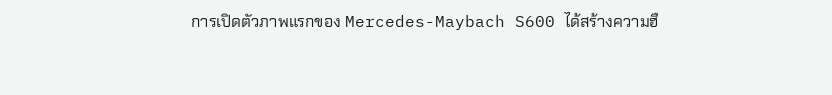การเปิดตัวภาพแรกของ Mercedes-Maybach S600 ได้สร้างความฮื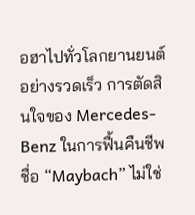อฮาไปทั่วโลกยานยนต์อย่างรวดเร็ว การตัดสินใจของ Mercedes-Benz ในการฟื้นคืนชีพชื่อ “Maybach” ไม่ใช่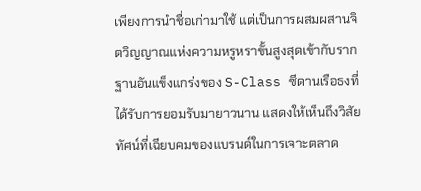เพียงการนำชื่อเก่ามาใช้ แต่เป็นการผสมผสานจิตวิญญาณแห่งความหรูหราขั้นสูงสุดเข้ากับรากฐานอันแข็งแกร่งของ S-Class ซีดานเรือธงที่ได้รับการยอมรับมายาวนาน แสดงให้เห็นถึงวิสัยทัศน์ที่เฉียบคมของแบรนด์ในการเจาะตลาด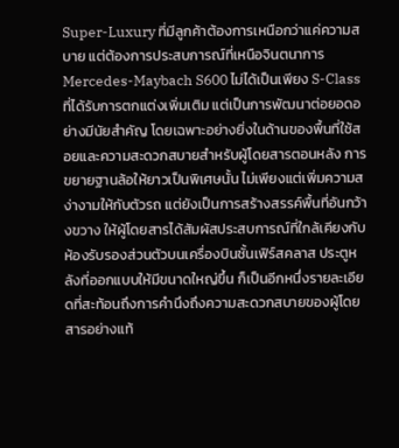Super-Luxury ที่มีลูกค้าต้องการเหนือกว่าแค่ความสบาย แต่ต้องการประสบการณ์ที่เหนือจินตนาการ
Mercedes-Maybach S600 ไม่ได้เป็นเพียง S-Class ที่ได้รับการตกแต่งเพิ่มเติม แต่เป็นการพัฒนาต่อยอดอย่างมีนัยสำคัญ โดยเฉพาะอย่างยิ่งในด้านของพื้นที่ใช้สอยและความสะดวกสบายสำหรับผู้โดยสารตอนหลัง การขยายฐานล้อให้ยาวเป็นพิเศษนั้น ไม่เพียงแต่เพิ่มความสง่างามให้กับตัวรถ แต่ยังเป็นการสร้างสรรค์พื้นที่อันกว้างขวาง ให้ผู้โดยสารได้สัมผัสประสบการณ์ที่ใกล้เคียงกับห้องรับรองส่วนตัวบนเครื่องบินชั้นเฟิร์สคลาส ประตูหลังที่ออกแบบให้มีขนาดใหญ่ขึ้น ก็เป็นอีกหนึ่งรายละเอียดที่สะท้อนถึงการคำนึงถึงความสะดวกสบายของผู้โดยสารอย่างแท้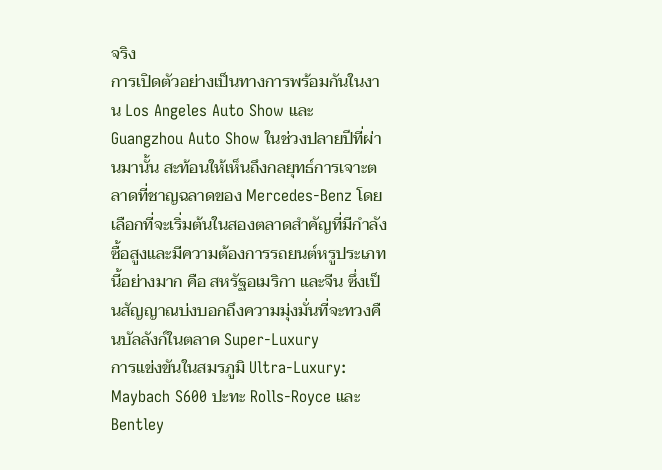จริง
การเปิดตัวอย่างเป็นทางการพร้อมกันในงาน Los Angeles Auto Show และ Guangzhou Auto Show ในช่วงปลายปีที่ผ่านมานั้น สะท้อนให้เห็นถึงกลยุทธ์การเจาะตลาดที่ชาญฉลาดของ Mercedes-Benz โดยเลือกที่จะเริ่มต้นในสองตลาดสำคัญที่มีกำลังซื้อสูงและมีความต้องการรถยนต์หรูประเภทนี้อย่างมาก คือ สหรัฐอเมริกา และจีน ซึ่งเป็นสัญญาณบ่งบอกถึงความมุ่งมั่นที่จะทวงคืนบัลลังก์ในตลาด Super-Luxury
การแข่งขันในสมรภูมิ Ultra-Luxury: Maybach S600 ปะทะ Rolls-Royce และ Bentley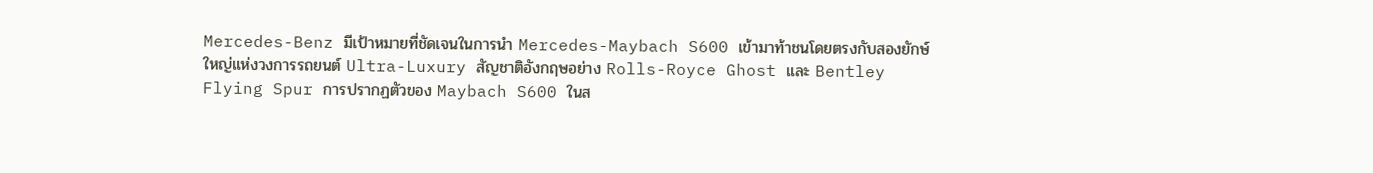Mercedes-Benz มีเป้าหมายที่ชัดเจนในการนำ Mercedes-Maybach S600 เข้ามาท้าชนโดยตรงกับสองยักษ์ใหญ่แห่งวงการรถยนต์ Ultra-Luxury สัญชาติอังกฤษอย่าง Rolls-Royce Ghost และ Bentley Flying Spur การปรากฏตัวของ Maybach S600 ในส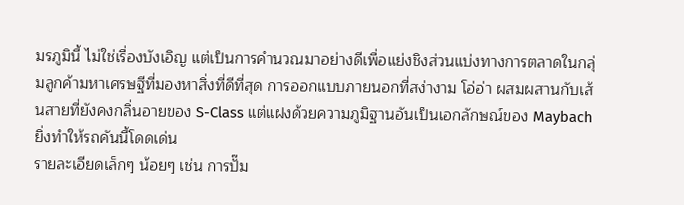มรภูมินี้ ไม่ใช่เรื่องบังเอิญ แต่เป็นการคำนวณมาอย่างดีเพื่อแย่งชิงส่วนแบ่งทางการตลาดในกลุ่มลูกค้ามหาเศรษฐีที่มองหาสิ่งที่ดีที่สุด การออกแบบภายนอกที่สง่างาม โอ่อ่า ผสมผสานกับเส้นสายที่ยังคงกลิ่นอายของ S-Class แต่แฝงด้วยความภูมิฐานอันเป็นเอกลักษณ์ของ Maybach ยิ่งทำให้รถคันนี้โดดเด่น
รายละเอียดเล็กๆ น้อยๆ เช่น การปั๊ม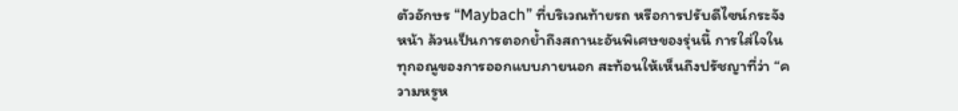ตัวอักษร “Maybach” ที่บริเวณท้ายรถ หรือการปรับดีไซน์กระจังหน้า ล้วนเป็นการตอกย้ำถึงสถานะอันพิเศษของรุ่นนี้ การใส่ใจในทุกอณูของการออกแบบภายนอก สะท้อนให้เห็นถึงปรัชญาที่ว่า “ความหรูห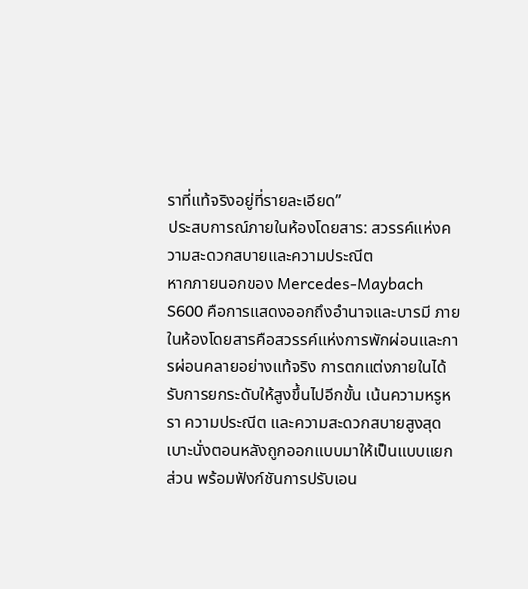ราที่แท้จริงอยู่ที่รายละเอียด”
ประสบการณ์ภายในห้องโดยสาร: สวรรค์แห่งความสะดวกสบายและความประณีต
หากภายนอกของ Mercedes-Maybach S600 คือการแสดงออกถึงอำนาจและบารมี ภายในห้องโดยสารคือสวรรค์แห่งการพักผ่อนและการผ่อนคลายอย่างแท้จริง การตกแต่งภายในได้รับการยกระดับให้สูงขึ้นไปอีกขั้น เน้นความหรูหรา ความประณีต และความสะดวกสบายสูงสุด เบาะนั่งตอนหลังถูกออกแบบมาให้เป็นแบบแยกส่วน พร้อมฟังก์ชันการปรับเอน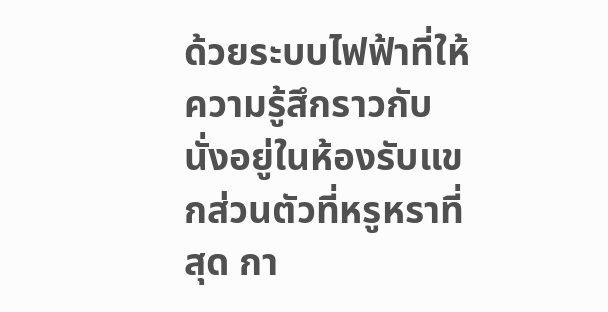ด้วยระบบไฟฟ้าที่ให้ความรู้สึกราวกับนั่งอยู่ในห้องรับแขกส่วนตัวที่หรูหราที่สุด กา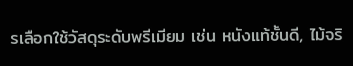รเลือกใช้วัสดุระดับพรีเมียม เช่น หนังแท้ชั้นดี, ไม้จริ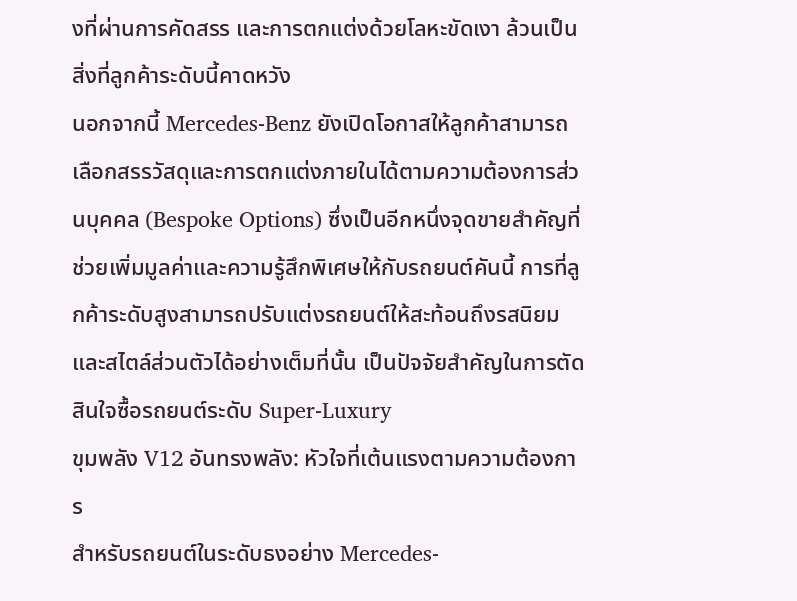งที่ผ่านการคัดสรร และการตกแต่งด้วยโลหะขัดเงา ล้วนเป็นสิ่งที่ลูกค้าระดับนี้คาดหวัง
นอกจากนี้ Mercedes-Benz ยังเปิดโอกาสให้ลูกค้าสามารถเลือกสรรวัสดุและการตกแต่งภายในได้ตามความต้องการส่วนบุคคล (Bespoke Options) ซึ่งเป็นอีกหนึ่งจุดขายสำคัญที่ช่วยเพิ่มมูลค่าและความรู้สึกพิเศษให้กับรถยนต์คันนี้ การที่ลูกค้าระดับสูงสามารถปรับแต่งรถยนต์ให้สะท้อนถึงรสนิยมและสไตล์ส่วนตัวได้อย่างเต็มที่นั้น เป็นปัจจัยสำคัญในการตัดสินใจซื้อรถยนต์ระดับ Super-Luxury
ขุมพลัง V12 อันทรงพลัง: หัวใจที่เต้นแรงตามความต้องการ
สำหรับรถยนต์ในระดับธงอย่าง Mercedes-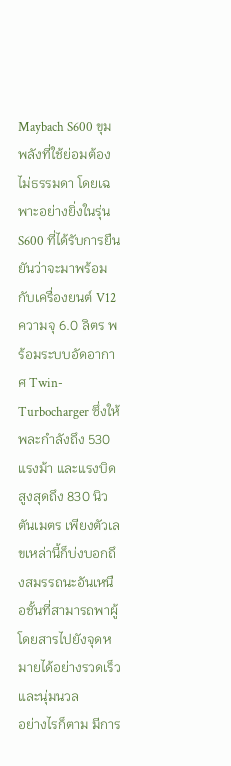Maybach S600 ขุมพลังที่ใช้ย่อมต้องไม่ธรรมดา โดยเฉพาะอย่างยิ่งในรุ่น S600 ที่ได้รับการยืนยันว่าจะมาพร้อมกับเครื่องยนต์ V12 ความจุ 6.0 ลิตร พร้อมระบบอัดอากาศ Twin-Turbocharger ซึ่งให้พละกำลังถึง 530 แรงม้า และแรงบิดสูงสุดถึง 830 นิวตันเมตร เพียงตัวเลขเหล่านี้ก็บ่งบอกถึงสมรรถนะอันเหนือชั้นที่สามารถพาผู้โดยสารไปยังจุดหมายได้อย่างรวดเร็วและนุ่มนวล
อย่างไรก็ตาม มีการ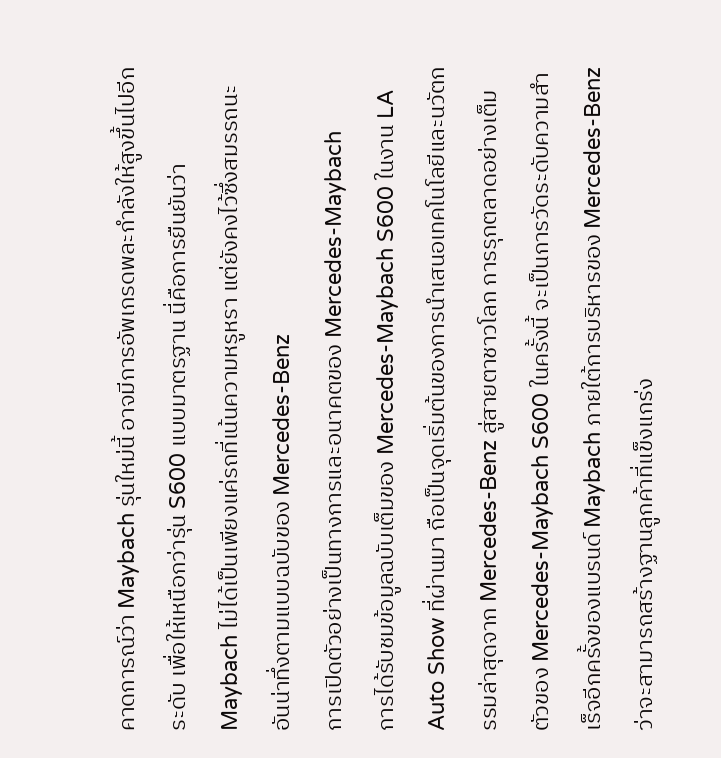คาดการณ์ว่า Maybach รุ่นใหม่นี้ อาจมีการอัพเกรดพละกำลังให้สูงขึ้นไปอีกระดับ เพื่อให้เหนือกว่ารุ่น S600 แบบมาตรฐาน นี่คือการยืนยันว่า Maybach ไม่ได้เป็นเพียงแค่รถที่เน้นความหรูหรา แต่ยังคงไว้ซึ่งสมรรถนะอันน่าทึ่งตามแบบฉบับของ Mercedes-Benz
การเปิดตัวอย่างเป็นทางการและอนาคตของ Mercedes-Maybach
การได้รับชมข้อมูลฉบับเต็มของ Mercedes-Maybach S600 ในงาน LA Auto Show ที่ผ่านมา ถือเป็นจุดเริ่มต้นของการนำเสนอเทคโนโลยีและนวัตกรรมล่าสุดจาก Mercedes-Benz สู่สายตาชาวโลก การรุกตลาดอย่างเต็มตัวของ Mercedes-Maybach S600 ในครั้งนี้ จะเป็นการวัดระดับความสำเร็จอีกครั้งของแบรนด์ Maybach ภายใต้การบริหารของ Mercedes-Benz ว่าจะสามารถสร้างฐานลูกค้าที่แข็งแกร่ง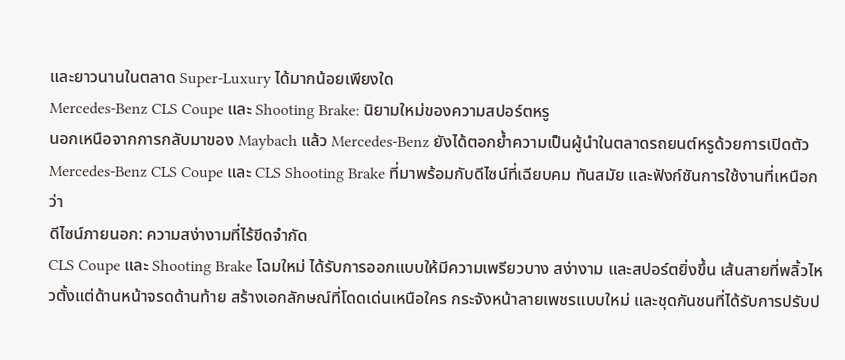และยาวนานในตลาด Super-Luxury ได้มากน้อยเพียงใด
Mercedes-Benz CLS Coupe และ Shooting Brake: นิยามใหม่ของความสปอร์ตหรู
นอกเหนือจากการกลับมาของ Maybach แล้ว Mercedes-Benz ยังได้ตอกย้ำความเป็นผู้นำในตลาดรถยนต์หรูด้วยการเปิดตัว Mercedes-Benz CLS Coupe และ CLS Shooting Brake ที่มาพร้อมกับดีไซน์ที่เฉียบคม ทันสมัย และฟังก์ชันการใช้งานที่เหนือกว่า
ดีไซน์ภายนอก: ความสง่างามที่ไร้ขีดจำกัด
CLS Coupe และ Shooting Brake โฉมใหม่ ได้รับการออกแบบให้มีความเพรียวบาง สง่างาม และสปอร์ตยิ่งขึ้น เส้นสายที่พลิ้วไหวตั้งแต่ด้านหน้าจรดด้านท้าย สร้างเอกลักษณ์ที่โดดเด่นเหนือใคร กระจังหน้าลายเพชรแบบใหม่ และชุดกันชนที่ได้รับการปรับป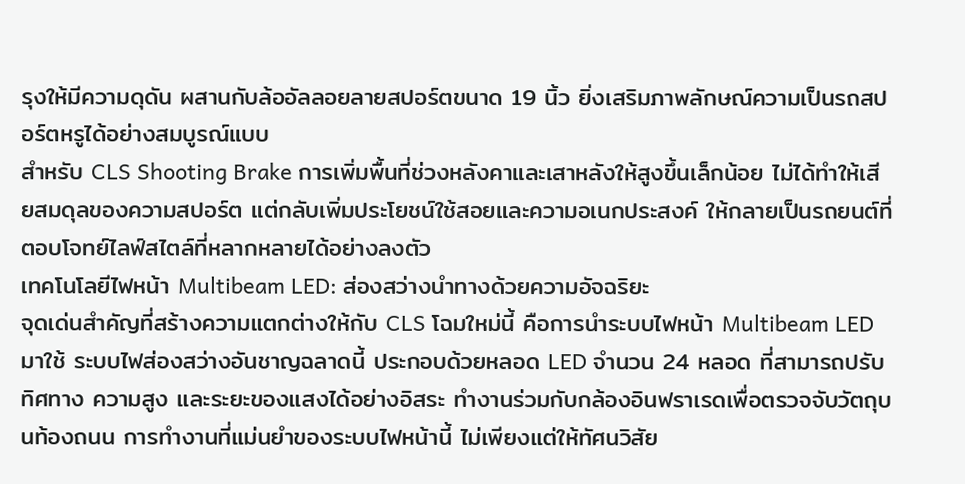รุงให้มีความดุดัน ผสานกับล้ออัลลอยลายสปอร์ตขนาด 19 นิ้ว ยิ่งเสริมภาพลักษณ์ความเป็นรถสปอร์ตหรูได้อย่างสมบูรณ์แบบ
สำหรับ CLS Shooting Brake การเพิ่มพื้นที่ช่วงหลังคาและเสาหลังให้สูงขึ้นเล็กน้อย ไม่ได้ทำให้เสียสมดุลของความสปอร์ต แต่กลับเพิ่มประโยชน์ใช้สอยและความอเนกประสงค์ ให้กลายเป็นรถยนต์ที่ตอบโจทย์ไลฟ์สไตล์ที่หลากหลายได้อย่างลงตัว
เทคโนโลยีไฟหน้า Multibeam LED: ส่องสว่างนำทางด้วยความอัจฉริยะ
จุดเด่นสำคัญที่สร้างความแตกต่างให้กับ CLS โฉมใหม่นี้ คือการนำระบบไฟหน้า Multibeam LED มาใช้ ระบบไฟส่องสว่างอันชาญฉลาดนี้ ประกอบด้วยหลอด LED จำนวน 24 หลอด ที่สามารถปรับทิศทาง ความสูง และระยะของแสงได้อย่างอิสระ ทำงานร่วมกับกล้องอินฟราเรดเพื่อตรวจจับวัตถุบนท้องถนน การทำงานที่แม่นยำของระบบไฟหน้านี้ ไม่เพียงแต่ให้ทัศนวิสัย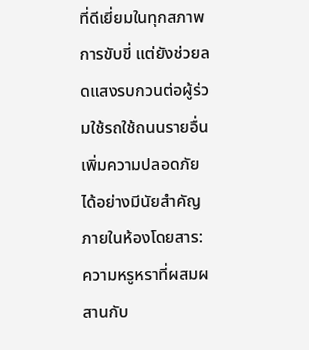ที่ดีเยี่ยมในทุกสภาพการขับขี่ แต่ยังช่วยลดแสงรบกวนต่อผู้ร่วมใช้รถใช้ถนนรายอื่น เพิ่มความปลอดภัยได้อย่างมีนัยสำคัญ
ภายในห้องโดยสาร: ความหรูหราที่ผสมผสานกับ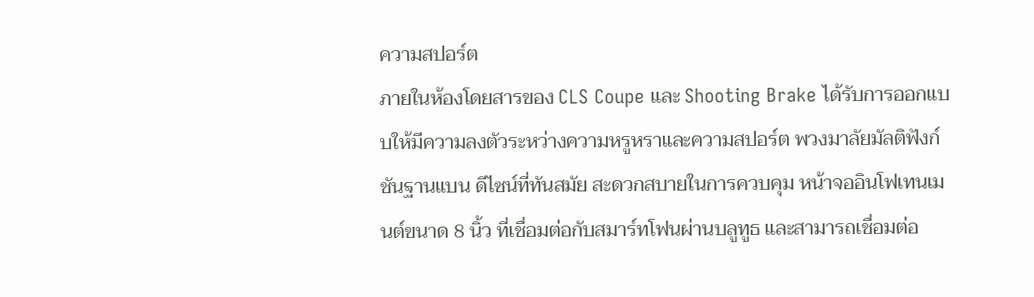ความสปอร์ต
ภายในห้องโดยสารของ CLS Coupe และ Shooting Brake ได้รับการออกแบบให้มีความลงตัวระหว่างความหรูหราและความสปอร์ต พวงมาลัยมัลติฟังก์ชันฐานแบน ดีไซน์ที่ทันสมัย สะดวกสบายในการควบคุม หน้าจออินโฟเทนเมนต์ขนาด 8 นิ้ว ที่เชื่อมต่อกับสมาร์ทโฟนผ่านบลูทูธ และสามารถเชื่อมต่อ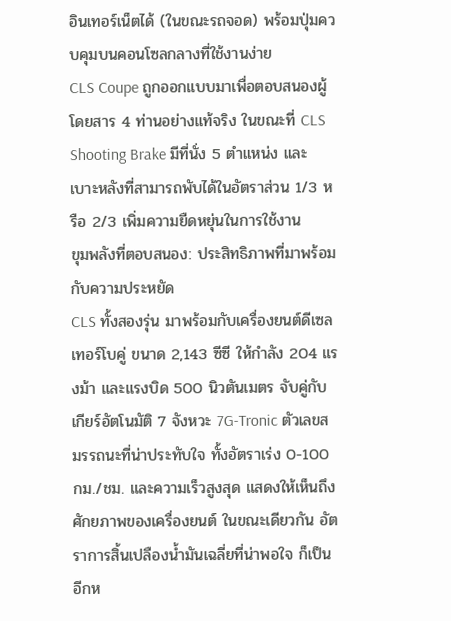อินเทอร์เน็ตได้ (ในขณะรถจอด) พร้อมปุ่มควบคุมบนคอนโซลกลางที่ใช้งานง่าย
CLS Coupe ถูกออกแบบมาเพื่อตอบสนองผู้โดยสาร 4 ท่านอย่างแท้จริง ในขณะที่ CLS Shooting Brake มีที่นั่ง 5 ตำแหน่ง และเบาะหลังที่สามารถพับได้ในอัตราส่วน 1/3 หรือ 2/3 เพิ่มความยืดหยุ่นในการใช้งาน
ขุมพลังที่ตอบสนอง: ประสิทธิภาพที่มาพร้อมกับความประหยัด
CLS ทั้งสองรุ่น มาพร้อมกับเครื่องยนต์ดีเซลเทอร์โบคู่ ขนาด 2,143 ซีซี ให้กำลัง 204 แรงม้า และแรงบิด 500 นิวตันเมตร จับคู่กับเกียร์อัตโนมัติ 7 จังหวะ 7G-Tronic ตัวเลขสมรรถนะที่น่าประทับใจ ทั้งอัตราเร่ง 0-100 กม./ชม. และความเร็วสูงสุด แสดงให้เห็นถึงศักยภาพของเครื่องยนต์ ในขณะเดียวกัน อัตราการสิ้นเปลืองน้ำมันเฉลี่ยที่น่าพอใจ ก็เป็นอีกห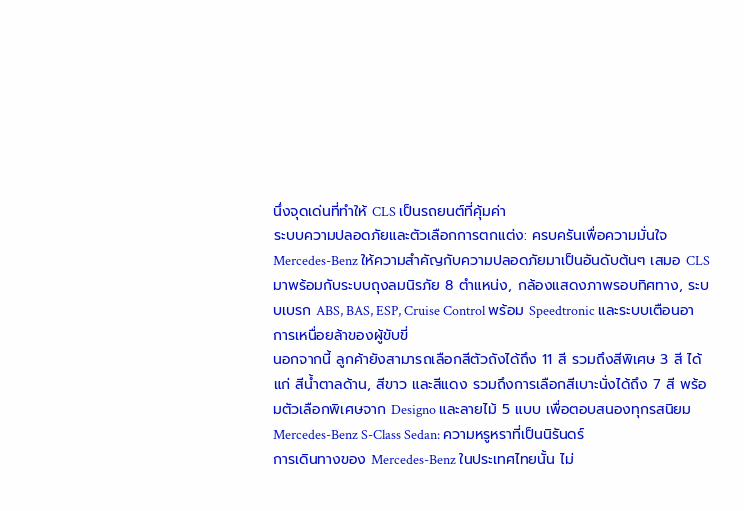นึ่งจุดเด่นที่ทำให้ CLS เป็นรถยนต์ที่คุ้มค่า
ระบบความปลอดภัยและตัวเลือกการตกแต่ง: ครบครันเพื่อความมั่นใจ
Mercedes-Benz ให้ความสำคัญกับความปลอดภัยมาเป็นอันดับต้นๆ เสมอ CLS มาพร้อมกับระบบถุงลมนิรภัย 8 ตำแหน่ง, กล้องแสดงภาพรอบทิศทาง, ระบบเบรก ABS, BAS, ESP, Cruise Control พร้อม Speedtronic และระบบเตือนอาการเหนื่อยล้าของผู้ขับขี่
นอกจากนี้ ลูกค้ายังสามารถเลือกสีตัวถังได้ถึง 11 สี รวมถึงสีพิเศษ 3 สี ได้แก่ สีน้ำตาลด้าน, สีขาว และสีแดง รวมถึงการเลือกสีเบาะนั่งได้ถึง 7 สี พร้อมตัวเลือกพิเศษจาก Designo และลายไม้ 5 แบบ เพื่อตอบสนองทุกรสนิยม
Mercedes-Benz S-Class Sedan: ความหรูหราที่เป็นนิรันดร์
การเดินทางของ Mercedes-Benz ในประเทศไทยนั้น ไม่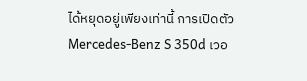ได้หยุดอยู่เพียงเท่านี้ การเปิดตัว Mercedes-Benz S 350d เวอ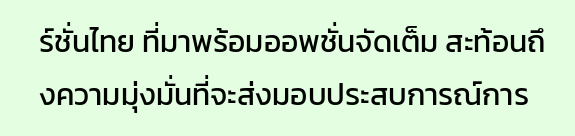ร์ชั่นไทย ที่มาพร้อมออพชั่นจัดเต็ม สะท้อนถึงความมุ่งมั่นที่จะส่งมอบประสบการณ์การ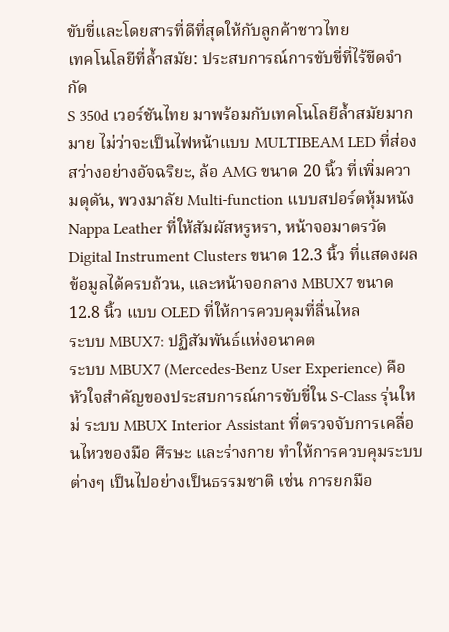ขับขี่และโดยสารที่ดีที่สุดให้กับลูกค้าชาวไทย
เทคโนโลยีที่ล้ำสมัย: ประสบการณ์การขับขี่ที่ไร้ขีดจำกัด
S 350d เวอร์ชันไทย มาพร้อมกับเทคโนโลยีล้ำสมัยมากมาย ไม่ว่าจะเป็นไฟหน้าแบบ MULTIBEAM LED ที่ส่องสว่างอย่างอัจฉริยะ, ล้อ AMG ขนาด 20 นิ้ว ที่เพิ่มความดุดัน, พวงมาลัย Multi-function แบบสปอร์ตหุ้มหนัง Nappa Leather ที่ให้สัมผัสหรูหรา, หน้าจอมาตรวัด Digital Instrument Clusters ขนาด 12.3 นิ้ว ที่แสดงผลข้อมูลได้ครบถ้วน, และหน้าจอกลาง MBUX7 ขนาด 12.8 นิ้ว แบบ OLED ที่ให้การควบคุมที่ลื่นไหล
ระบบ MBUX7: ปฏิสัมพันธ์แห่งอนาคต
ระบบ MBUX7 (Mercedes-Benz User Experience) คือหัวใจสำคัญของประสบการณ์การขับขี่ใน S-Class รุ่นใหม่ ระบบ MBUX Interior Assistant ที่ตรวจจับการเคลื่อนไหวของมือ ศีรษะ และร่างกาย ทำให้การควบคุมระบบต่างๆ เป็นไปอย่างเป็นธรรมชาติ เช่น การยกมือ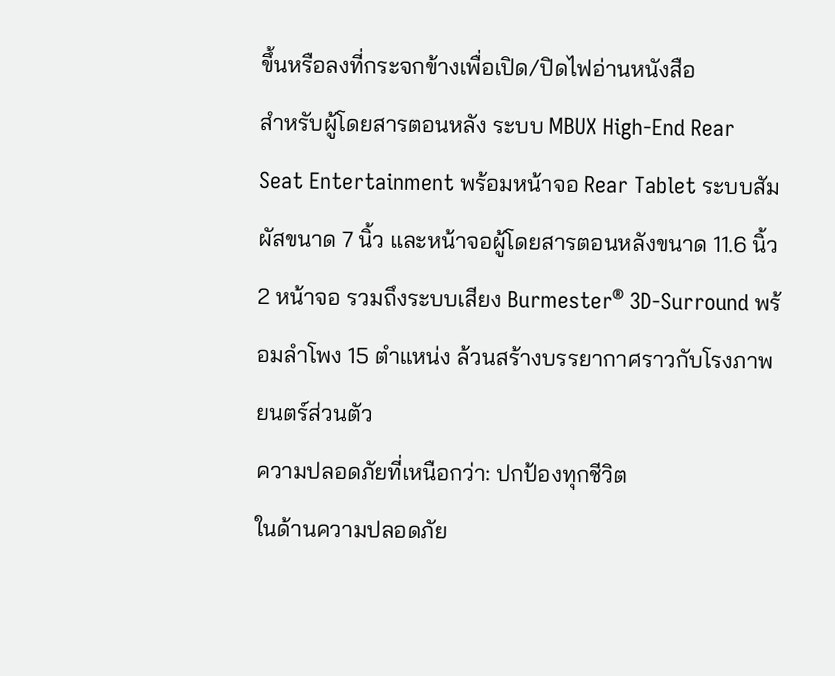ขึ้นหรือลงที่กระจกข้างเพื่อเปิด/ปิดไฟอ่านหนังสือ
สำหรับผู้โดยสารตอนหลัง ระบบ MBUX High-End Rear Seat Entertainment พร้อมหน้าจอ Rear Tablet ระบบสัมผัสขนาด 7 นิ้ว และหน้าจอผู้โดยสารตอนหลังขนาด 11.6 นิ้ว 2 หน้าจอ รวมถึงระบบเสียง Burmester® 3D-Surround พร้อมลำโพง 15 ตำแหน่ง ล้วนสร้างบรรยากาศราวกับโรงภาพยนตร์ส่วนตัว
ความปลอดภัยที่เหนือกว่า: ปกป้องทุกชีวิต
ในด้านความปลอดภัย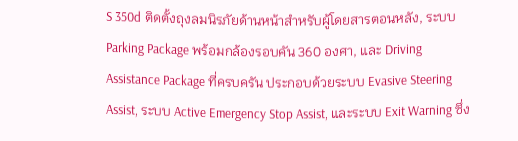S 350d ติดตั้งถุงลมนิรภัยด้านหน้าสำหรับผู้โดยสารตอนหลัง, ระบบ Parking Package พร้อมกล้องรอบคัน 360 องศา, และ Driving Assistance Package ที่ครบครัน ประกอบด้วยระบบ Evasive Steering Assist, ระบบ Active Emergency Stop Assist, และระบบ Exit Warning ซึ่ง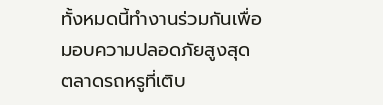ทั้งหมดนี้ทำงานร่วมกันเพื่อมอบความปลอดภัยสูงสุด
ตลาดรถหรูที่เติบ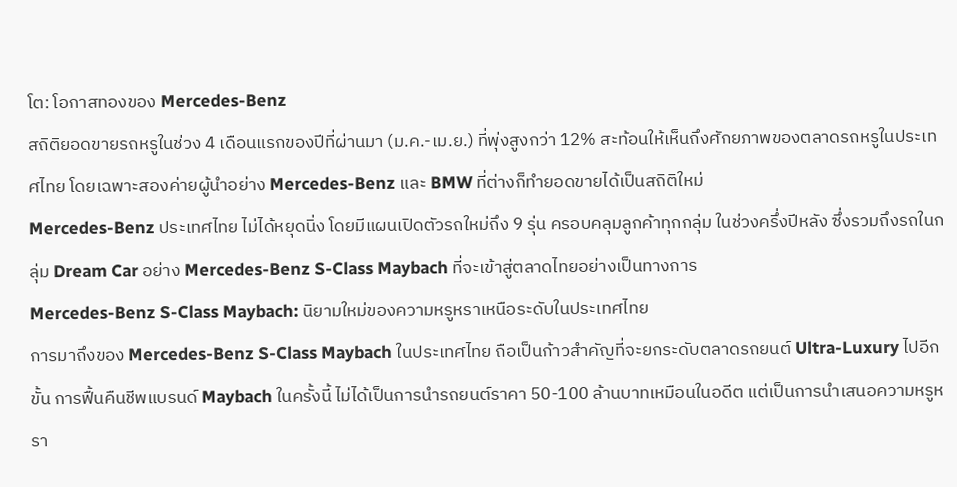โต: โอกาสทองของ Mercedes-Benz
สถิติยอดขายรถหรูในช่วง 4 เดือนแรกของปีที่ผ่านมา (ม.ค.-เม.ย.) ที่พุ่งสูงกว่า 12% สะท้อนให้เห็นถึงศักยภาพของตลาดรถหรูในประเทศไทย โดยเฉพาะสองค่ายผู้นำอย่าง Mercedes-Benz และ BMW ที่ต่างก็ทำยอดขายได้เป็นสถิติใหม่
Mercedes-Benz ประเทศไทย ไม่ได้หยุดนิ่ง โดยมีแผนเปิดตัวรถใหม่ถึง 9 รุ่น ครอบคลุมลูกค้าทุกกลุ่ม ในช่วงครึ่งปีหลัง ซึ่งรวมถึงรถในกลุ่ม Dream Car อย่าง Mercedes-Benz S-Class Maybach ที่จะเข้าสู่ตลาดไทยอย่างเป็นทางการ
Mercedes-Benz S-Class Maybach: นิยามใหม่ของความหรูหราเหนือระดับในประเทศไทย
การมาถึงของ Mercedes-Benz S-Class Maybach ในประเทศไทย ถือเป็นก้าวสำคัญที่จะยกระดับตลาดรถยนต์ Ultra-Luxury ไปอีกขั้น การฟื้นคืนชีพแบรนด์ Maybach ในครั้งนี้ ไม่ได้เป็นการนำรถยนต์ราคา 50-100 ล้านบาทเหมือนในอดีต แต่เป็นการนำเสนอความหรูหรา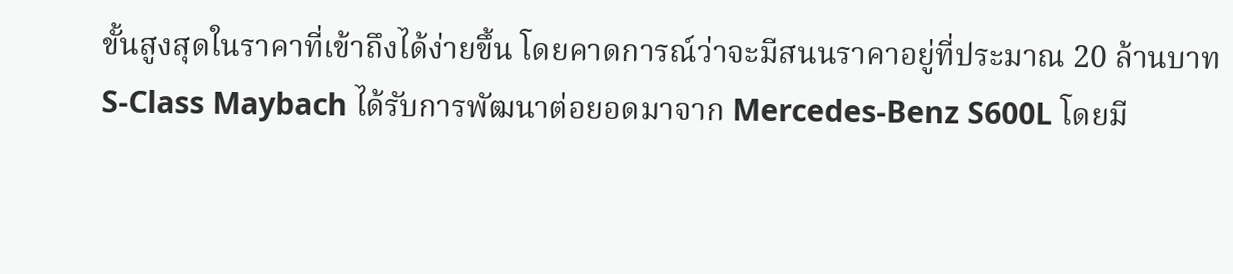ขั้นสูงสุดในราคาที่เข้าถึงได้ง่ายขึ้น โดยคาดการณ์ว่าจะมีสนนราคาอยู่ที่ประมาณ 20 ล้านบาท
S-Class Maybach ได้รับการพัฒนาต่อยอดมาจาก Mercedes-Benz S600L โดยมี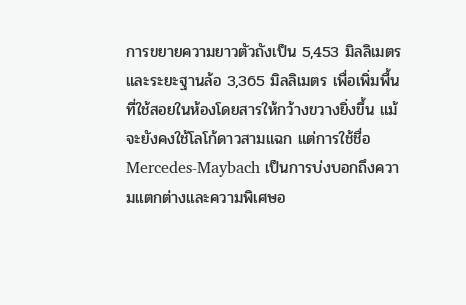การขยายความยาวตัวถังเป็น 5,453 มิลลิเมตร และระยะฐานล้อ 3,365 มิลลิเมตร เพื่อเพิ่มพื้นที่ใช้สอยในห้องโดยสารให้กว้างขวางยิ่งขึ้น แม้จะยังคงใช้โลโก้ดาวสามแฉก แต่การใช้ชื่อ Mercedes-Maybach เป็นการบ่งบอกถึงความแตกต่างและความพิเศษอ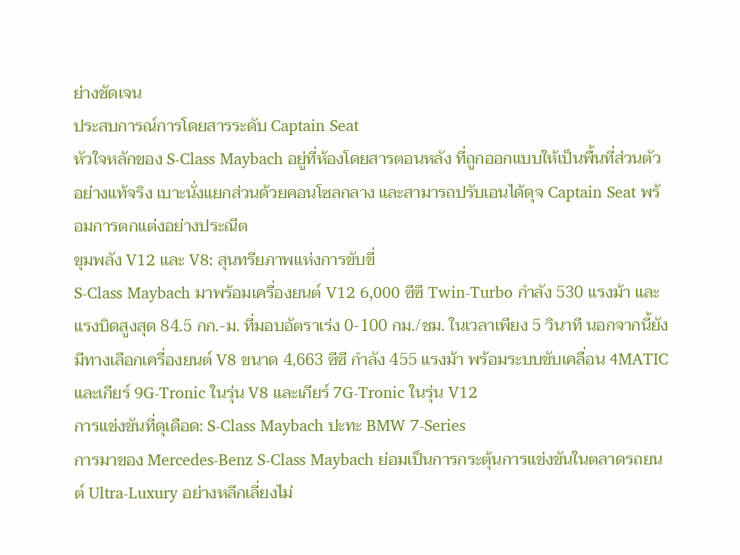ย่างชัดเจน
ประสบการณ์การโดยสารระดับ Captain Seat
หัวใจหลักของ S-Class Maybach อยู่ที่ห้องโดยสารตอนหลัง ที่ถูกออกแบบให้เป็นพื้นที่ส่วนตัวอย่างแท้จริง เบาะนั่งแยกส่วนด้วยคอนโซลกลาง และสามารถปรับเอนได้ดุจ Captain Seat พร้อมการตกแต่งอย่างประณีต
ขุมพลัง V12 และ V8: สุนทรียภาพแห่งการขับขี่
S-Class Maybach มาพร้อมเครื่องยนต์ V12 6,000 ซีซี Twin-Turbo กำลัง 530 แรงม้า และแรงบิดสูงสุด 84.5 กก.-ม. ที่มอบอัตราเร่ง 0-100 กม./ชม. ในเวลาเพียง 5 วินาที นอกจากนี้ยังมีทางเลือกเครื่องยนต์ V8 ขนาด 4,663 ซีซี กำลัง 455 แรงม้า พร้อมระบบขับเคลื่อน 4MATIC และเกียร์ 9G-Tronic ในรุ่น V8 และเกียร์ 7G-Tronic ในรุ่น V12
การแข่งขันที่ดุเดือด: S-Class Maybach ปะทะ BMW 7-Series
การมาของ Mercedes-Benz S-Class Maybach ย่อมเป็นการกระตุ้นการแข่งขันในตลาดรถยนต์ Ultra-Luxury อย่างหลีกเลี่ยงไม่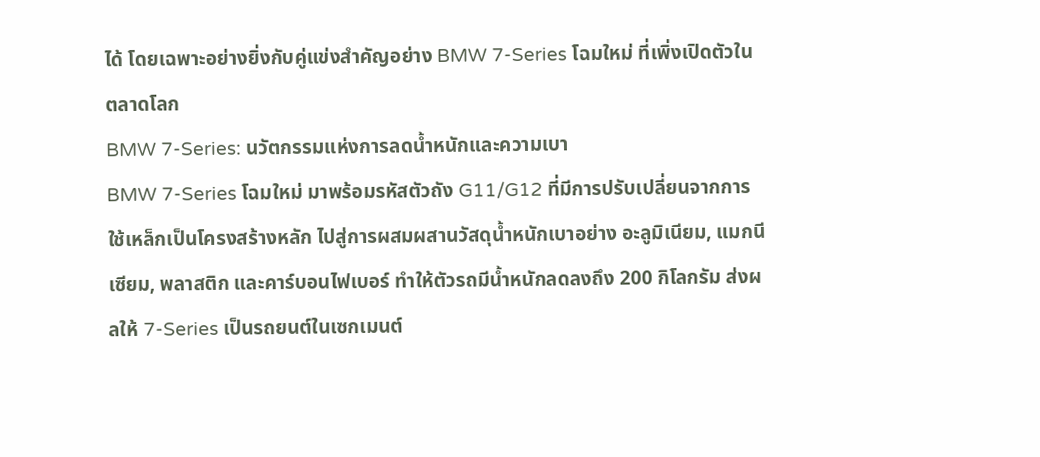ได้ โดยเฉพาะอย่างยิ่งกับคู่แข่งสำคัญอย่าง BMW 7-Series โฉมใหม่ ที่เพิ่งเปิดตัวในตลาดโลก
BMW 7-Series: นวัตกรรมแห่งการลดน้ำหนักและความเบา
BMW 7-Series โฉมใหม่ มาพร้อมรหัสตัวถัง G11/G12 ที่มีการปรับเปลี่ยนจากการใช้เหล็กเป็นโครงสร้างหลัก ไปสู่การผสมผสานวัสดุน้ำหนักเบาอย่าง อะลูมิเนียม, แมกนีเซียม, พลาสติก และคาร์บอนไฟเบอร์ ทำให้ตัวรถมีน้ำหนักลดลงถึง 200 กิโลกรัม ส่งผลให้ 7-Series เป็นรถยนต์ในเซกเมนต์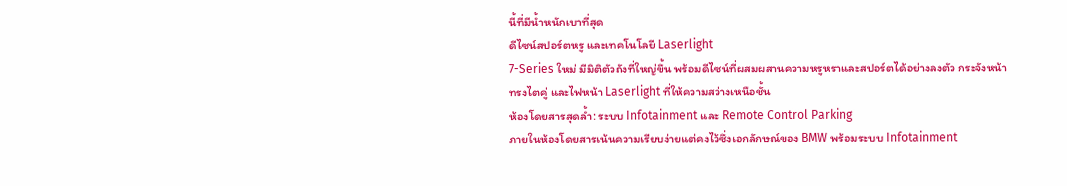นี้ที่มีน้ำหนักเบาที่สุด
ดีไซน์สปอร์ตหรู และเทคโนโลยี Laserlight
7-Series ใหม่ มีมิติตัวถังที่ใหญ่ขึ้น พร้อมดีไซน์ที่ผสมผสานความหรูหราและสปอร์ตได้อย่างลงตัว กระจังหน้าทรงไตคู่ และไฟหน้า Laserlight ที่ให้ความสว่างเหนือชั้น
ห้องโดยสารสุดล้ำ: ระบบ Infotainment และ Remote Control Parking
ภายในห้องโดยสารเน้นความเรียบง่ายแต่คงไว้ซึ่งเอกลักษณ์ของ BMW พร้อมระบบ Infotainment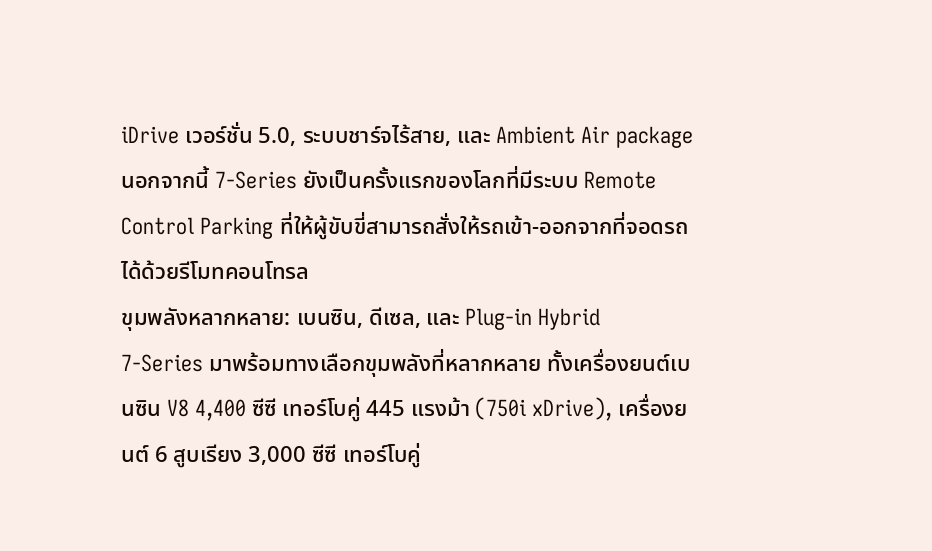iDrive เวอร์ชั่น 5.0, ระบบชาร์จไร้สาย, และ Ambient Air package นอกจากนี้ 7-Series ยังเป็นครั้งแรกของโลกที่มีระบบ Remote Control Parking ที่ให้ผู้ขับขี่สามารถสั่งให้รถเข้า-ออกจากที่จอดรถได้ด้วยรีโมทคอนโทรล
ขุมพลังหลากหลาย: เบนซิน, ดีเซล, และ Plug-in Hybrid
7-Series มาพร้อมทางเลือกขุมพลังที่หลากหลาย ทั้งเครื่องยนต์เบนซิน V8 4,400 ซีซี เทอร์โบคู่ 445 แรงม้า (750i xDrive), เครื่องยนต์ 6 สูบเรียง 3,000 ซีซี เทอร์โบคู่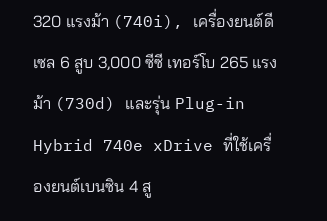320 แรงม้า (740i), เครื่องยนต์ดีเซล 6 สูบ 3,000 ซีซี เทอร์โบ 265 แรงม้า (730d) และรุ่น Plug-in Hybrid 740e xDrive ที่ใช้เครื่องยนต์เบนซิน 4 สู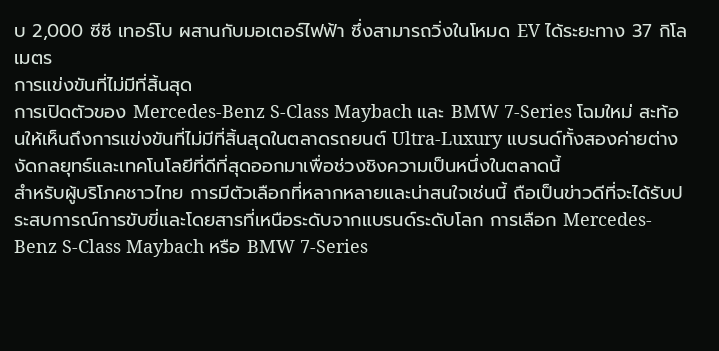บ 2,000 ซีซี เทอร์โบ ผสานกับมอเตอร์ไฟฟ้า ซึ่งสามารถวิ่งในโหมด EV ได้ระยะทาง 37 กิโลเมตร
การแข่งขันที่ไม่มีที่สิ้นสุด
การเปิดตัวของ Mercedes-Benz S-Class Maybach และ BMW 7-Series โฉมใหม่ สะท้อนให้เห็นถึงการแข่งขันที่ไม่มีที่สิ้นสุดในตลาดรถยนต์ Ultra-Luxury แบรนด์ทั้งสองค่ายต่างงัดกลยุทธ์และเทคโนโลยีที่ดีที่สุดออกมาเพื่อช่วงชิงความเป็นหนึ่งในตลาดนี้
สำหรับผู้บริโภคชาวไทย การมีตัวเลือกที่หลากหลายและน่าสนใจเช่นนี้ ถือเป็นข่าวดีที่จะได้รับประสบการณ์การขับขี่และโดยสารที่เหนือระดับจากแบรนด์ระดับโลก การเลือก Mercedes-Benz S-Class Maybach หรือ BMW 7-Series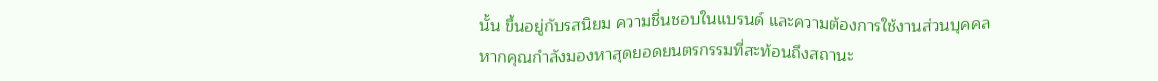นั้น ขึ้นอยู่กับรสนิยม ความชื่นชอบในแบรนด์ และความต้องการใช้งานส่วนบุคคล
หากคุณกำลังมองหาสุดยอดยนตรกรรมที่สะท้อนถึงสถานะ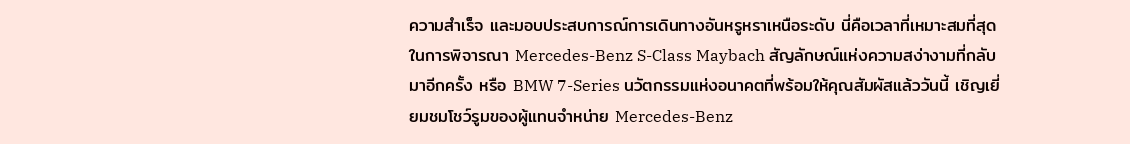ความสำเร็จ และมอบประสบการณ์การเดินทางอันหรูหราเหนือระดับ นี่คือเวลาที่เหมาะสมที่สุดในการพิจารณา Mercedes-Benz S-Class Maybach สัญลักษณ์แห่งความสง่างามที่กลับมาอีกครั้ง หรือ BMW 7-Series นวัตกรรมแห่งอนาคตที่พร้อมให้คุณสัมผัสแล้ววันนี้ เชิญเยี่ยมชมโชว์รูมของผู้แทนจำหน่าย Mercedes-Benz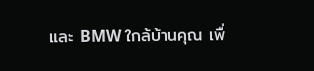และ BMW ใกล้บ้านคุณ เพื่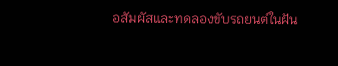อสัมผัสและทดลองขับรถยนต์ในฝัน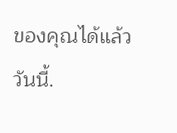ของคุณได้แล้ววันนี้.